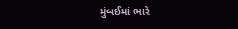મુંબઈમાં ભારે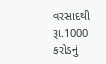વરસાદથી રૂા.1000 કરોડનું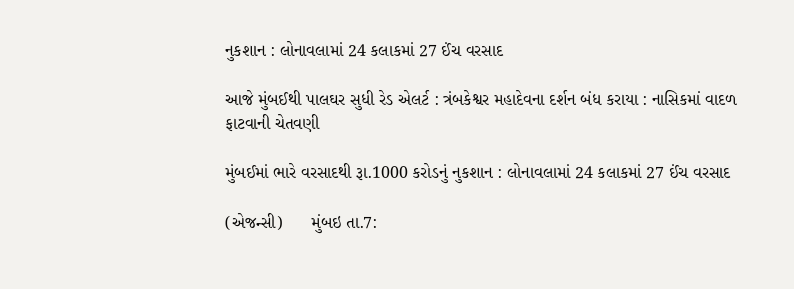નુકશાન : લોનાવલામાં 24 કલાકમાં 27 ઈંચ વરસાદ

આજે મુંબઈથી પાલઘર સુધી રેડ એલર્ટ : ત્રંબકેશ્વર મહાદેવના દર્શન બંધ કરાયા : નાસિકમાં વાદળ ફાટવાની ચેતવણી

મુંબઈમાં ભારે વરસાદથી રૂા.1000 કરોડનું નુકશાન : લોનાવલામાં 24 કલાકમાં 27 ઈંચ વરસાદ

(એજન્સી)      મુંબઇ તા.7: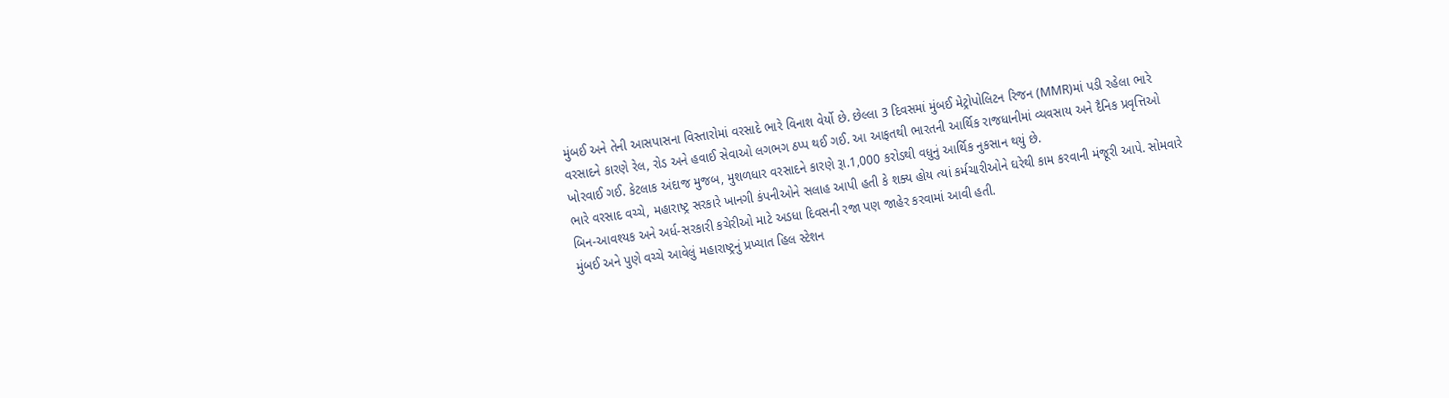મુંબઈ અને તેની આસપાસના વિસ્તારોમાં વરસાદે ભારે વિનાશ વેર્યો છે. છેલ્લા 3 દિવસમાં મુંબઈ મેટ્રોપોલિટન રિજન (MMR)માં પડી રહેલા ભારે વરસાદને કારણે રેલ, રોડ અને હવાઈ સેવાઓ લગભગ ઠપ્પ થઈ ગઈ. આ આફતથી ભારતની આર્થિક રાજધાનીમાં વ્યવસાય અને દૈનિક પ્રવૃત્તિઓ ખોરવાઈ ગઈ. કેટલાક અંદાજ મુજબ, મુશળધાર વરસાદને કારણે રૂા.1,000 કરોડથી વધુનું આર્થિક નુકસાન થયું છે.
ભારે વરસાદ વચ્ચે, મહારાષ્ટ્ર સરકારે ખાનગી કંપનીઓને સલાહ આપી હતી કે શક્ય હોય ત્યાં કર્મચારીઓને ઘરેથી કામ કરવાની મંજૂરી આપે. સોમવારે બિન-આવશ્યક અને અર્ધ-સરકારી કચેરીઓ માટે અડધા દિવસની રજા પણ જાહેર કરવામાં આવી હતી.
મુંબઈ અને પુણે વચ્ચે આવેલું મહારાષ્ટ્રનું પ્રખ્યાત હિલ સ્ટેશન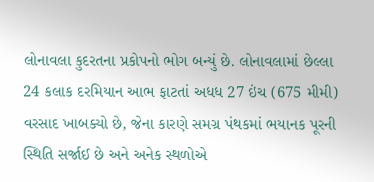લોનાવલા કુદરતના પ્રકોપનો ભોગ બન્યું છે. લોનાવલામાં છેલ્લા 24 કલાક દરમિયાન આભ ફાટતાં અધધ 27 ઇંચ (675 મીમી) વરસાદ ખાબક્યો છે, જેના કારણે સમગ્ર પંથકમાં ભયાનક પૂરની સ્થિતિ સર્જાઈ છે અને અનેક સ્થળોએ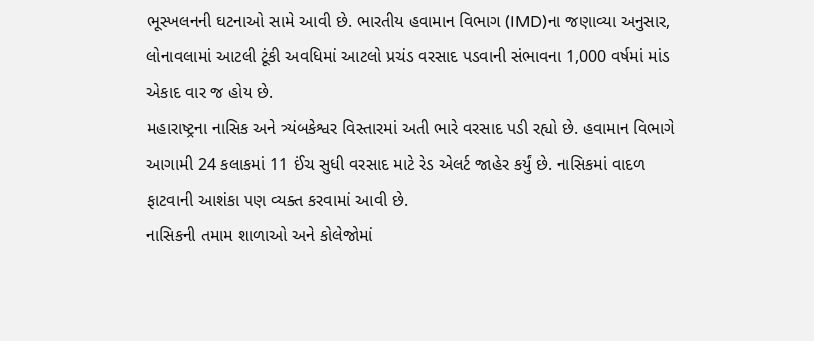ભૂસ્ખલનની ઘટનાઓ સામે આવી છે. ભારતીય હવામાન વિભાગ (IMD)ના જણાવ્યા અનુસાર, લોનાવલામાં આટલી ટૂંકી અવધિમાં આટલો પ્રચંડ વરસાદ પડવાની સંભાવના 1,000 વર્ષમાં માંડ એકાદ વાર જ હોય છે.
મહારાષ્ટ્રના નાસિક અને ત્ર્યંબકેશ્વર વિસ્તારમાં અતી ભારે વરસાદ પડી રહ્યો છે. હવામાન વિભાગે આગામી 24 કલાકમાં 11 ઈંચ સુધી વરસાદ માટે રેડ એલર્ટ જાહેર કર્યું છે. નાસિકમાં વાદળ ફાટવાની આશંકા પણ વ્યક્ત કરવામાં આવી છે.
નાસિકની તમામ શાળાઓ અને કોલેજોમાં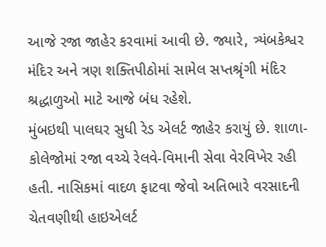આજે રજા જાહેર કરવામાં આવી છે. જ્યારે, ત્ર્યંબકેશ્વર મંદિર અને ત્રણ શક્તિપીઠોમાં સામેલ સપ્તશ્રૃંગી મંદિર શ્રદ્ધાળુઓ માટે આજે બંધ રહેશે.
મુંબઇથી પાલઘર સુધી રેડ એલર્ટ જાહેર કરાયું છે. શાળા-કોલેજોમાં રજા વચ્ચે રેલવે-વિમાની સેવા વેરવિખેર રહી હતી. નાસિકમાં વાદળ ફાટવા જેવો અતિભારે વરસાદની ચેતવણીથી હાઇએલર્ટ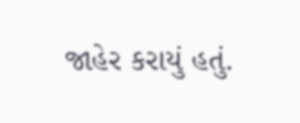જાહેર કરાયું હતું.